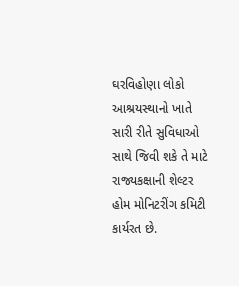ઘરવિહોણા લોકો આશ્રયસ્થાનો ખાતે સારી રીતે સુવિધાઓ સાથે જિવી શકે તે માટે રાજ્યકક્ષાની શેલ્ટર હોમ મોનિટરીંગ કમિટી કાર્યરત છે.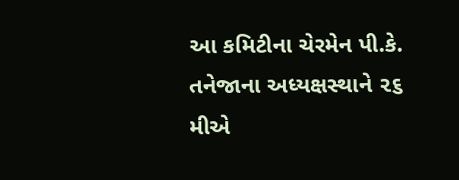આ કમિટીના ચેરમેન પી.કે. તનેજાના અધ્યક્ષસ્થાને ૨૬ મીએ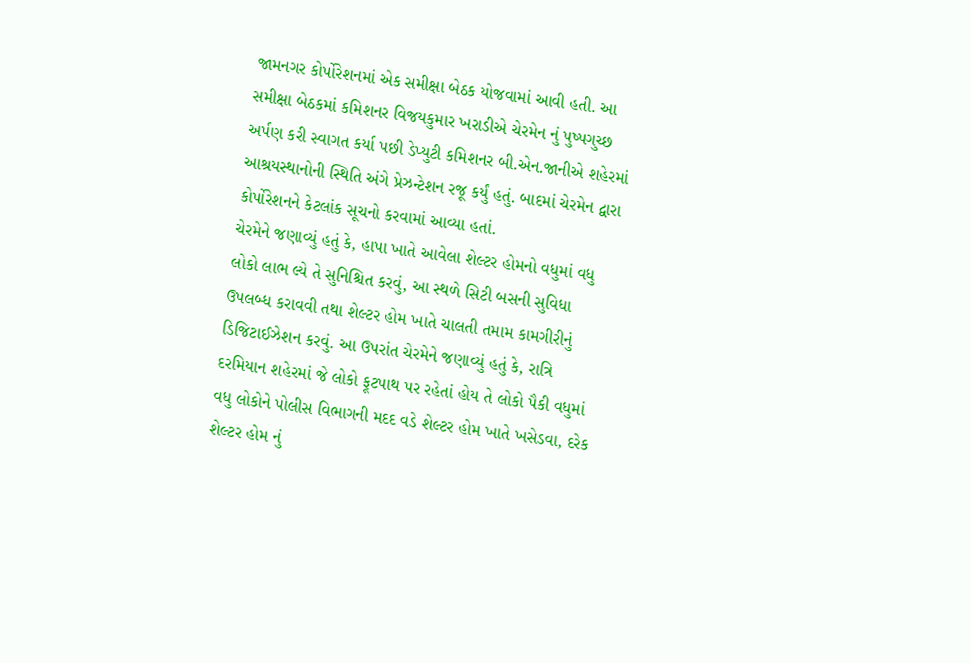જામનગર કોર્પોરેશનમાં એક સમીક્ષા બેઠક યોજવામાં આવી હતી. આ સમીક્ષા બેઠકમાં કમિશનર વિજયકુમાર ખરાડીએ ચેરમેન નું પુષ્પગુચ્છ અર્પણ કરી સ્વાગત કર્યા પછી ડેપ્યુટી કમિશનર બી.એન.જાનીએ શહેરમાં આશ્રયસ્થાનોની સ્થિતિ અંગે પ્રેઝન્ટેશન રજૂ કર્યું હતું. બાદમાં ચેરમેન દ્વારા કોર્પોરેશનને કેટલાંક સૂચનો કરવામાં આવ્યા હતાં.
ચેરમેને જણાવ્યું હતું કે, હાપા ખાતે આવેલા શેલ્ટર હોમનો વધુમાં વધુ લોકો લાભ લ્યે તે સુનિશ્ચિત કરવું, આ સ્થળે સિટી બસની સુવિધા ઉપલબ્ધ કરાવવી તથા શેલ્ટર હોમ ખાતે ચાલતી તમામ કામગીરીનું ડિજિટાઈઝેશન કરવું. આ ઉપરાંત ચેરમેને જણાવ્યું હતું કે, રાત્રિ દરમિયાન શહેરમાં જે લોકો ફૂટપાથ પર રહેતાં હોય તે લોકો પૈકી વધુમાં વધુ લોકોને પોલીસ વિભાગની મદદ વડે શેલ્ટર હોમ ખાતે ખસેડવા, દરેક શેલ્ટર હોમ નું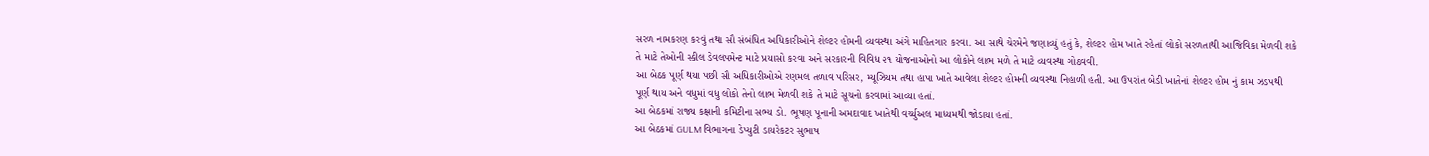સરળ નામકરણ કરવું તથા સૌ સંબંધિત અધિકારીઓને શેલ્ટર હોમની વ્યવસ્થા અંગે માહિતગાર કરવા. આ સાથે ચેરમેને જણાવ્યું હતું કે, શેલ્ટર હોમ ખાતે રહેતાં લોકો સરળતાથી આજિવિકા મેળવી શકે તે માટે તેઓની સ્કીલ ડેવલપમેન્ટ માટે પ્રયાસો કરવા અને સરકારની વિવિધ ૨૧ યોજનાઓનો આ લોકોને લાભ મળે તે માટે વ્યવસ્થા ગોઠવવી.
આ બેઠક પૂર્ણ થયા પછી સૌ અધિકારીઓએ રણમલ તળાવ પરિસર, મ્યૂઝિયમ તથા હાપા ખાતે આવેલા શેલ્ટર હોમની વ્યવસ્થા નિહાળી હતી. આ ઉપરાંત બેડી ખાતેનાં શેલ્ટર હોમ નું કામ ઝડપથી પૂર્ણ થાય અને વધુમાં વધુ લોકો તેનો લાભ મેળવી શકે તે માટે સૂચનો કરવામાં આવ્યા હતાં.
આ બેઠકમાં રાજ્ય કક્ષાની કમિટીના સભ્ય ડો. ભૂષણ પૂનાની અમદાવાદ ખાતેથી વર્ચ્યુઅલ માધ્યમથી જોડાયા હતાં.
આ બેઠકમાં GULM વિભાગના ડેપ્યુટી ડાયરેકટર સુભાષ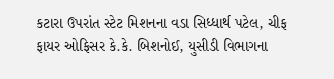કટારા ઉપરાંત સ્ટેટ મિશનના વડા સિધ્ધાર્થ પટેલ, ચીફ ફાયર ઓફિસર કે.કે. બિશનોઈ, યુસીડી વિભાગના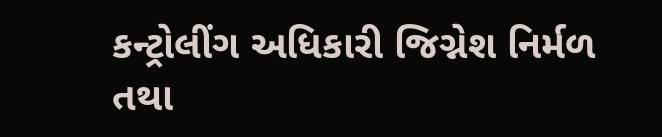કન્ટ્રોલીંગ અધિકારી જિગ્નેશ નિર્મળ તથા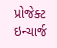પ્રોજેક્ટ ઇન્ચાર્જ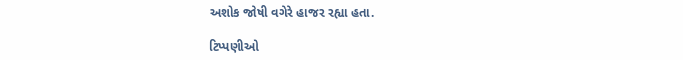અશોક જોષી વગેરે હાજર રહ્યા હતા.

ટિપ્પણીઓ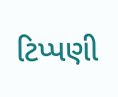ટિપ્પણી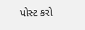પોસ્ટ કરો